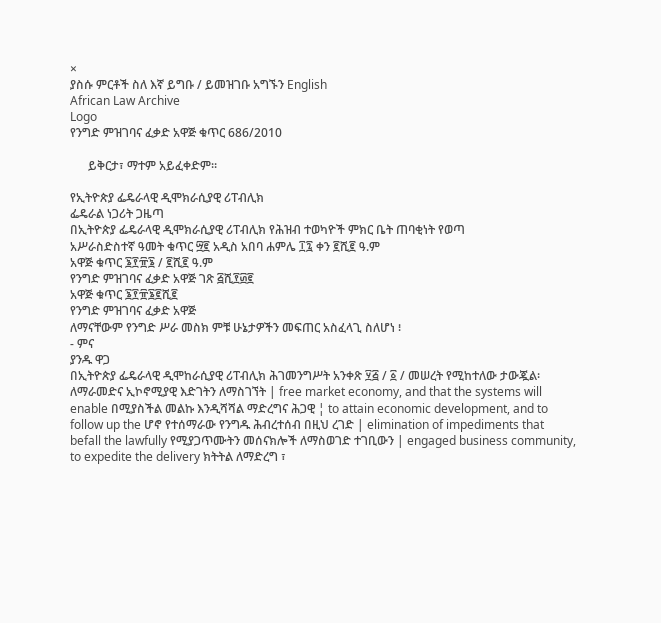×
ያስሱ ምርቶች ስለ እኛ ይግቡ / ይመዝገቡ አግኙን English
African Law Archive
Logo
የንግድ ምዝገባና ፈቃድ አዋጅ ቁጥር 686/2010

      ይቅርታ፣ ማተም አይፈቀድም።

የኢትዮጵያ ፌዴራላዊ ዲሞክራሲያዊ ሪፐብሊክ
ፌዴራል ነጋሪት ጋዜጣ
በኢትዮጵያ ፌዴራላዊ ዲሞክራሲያዊ ሪፐብሊክ የሕዝብ ተወካዮች ምክር ቤት ጠባቂነት የወጣ
አሥራስድስተኛ ዓመት ቁጥር ፵፪ አዲስ አበባ ሐምሌ ፲፯ ቀን ፪ሺ፪ ዓ.ም
አዋጅ ቁጥር ፮፻፹፮ / ፪ሺ፪ ዓ.ም
የንግድ ምዝገባና ፈቃድ አዋጅ ገጽ ፭ሺ፻፴፪
አዋጅ ቁጥር ፮፻፹፮፪ሺ፪
የንግድ ምዝገባና ፈቃድ አዋጅ
ለማናቸውም የንግድ ሥራ መስክ ምቹ ሁኔታዎችን መፍጠር አስፈላጊ ስለሆነ ፧
- ምና
ያንዱ ዋጋ
በኢትዮጵያ ፌዴራላዊ ዲሞከራሲያዊ ሪፐብሊክ ሕገመንግሥት አንቀጽ ፶፭ / ፩ / መሠረት የሚከተለው ታውጇል፡
ለማራመድና ኢኮኖሚያዊ እድገትን ለማስገኘት | free market economy, and that the systems will enable በሚያስችል መልኩ እንዲሻሻል ማድረግና ሕጋዊ ¦ to attain economic development, and to follow up the ሆኖ የተሰማራው የንግዱ ሕብረተሰብ በዚህ ረገድ | elimination of impediments that befall the lawfully የሚያጋጥሙትን መሰናክሎች ለማስወገድ ተገቢውን | engaged business community, to expedite the delivery ክትትል ለማድረግ ፣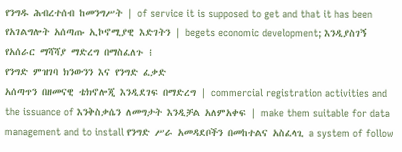የንግዱ ሕብረተሰብ ከመንግሥት | of service it is supposed to get and that it has been የአገልግሎት አሰጣጡ ኢኮኖሚያዊ እድገትን | begets economic development; እንዲያስገኝ የአሰራር ማሻሻያ ማድረግ በማስፈለጉ ፧
የንግድ ምዝገባ ክንውንን እና የንግድ ፈቃድ
አሰጣጥን በዘመናዊ ቴክኖሎጂ እንዲደገፍ በማድረግ | commercial registration activities and the issuance of እንቅስቃሴን ለመግታት እንዲቻል አለምአቀፍ | make them suitable for data management and to install የንግድ ሥራ አመዳደቦችን በመከተልና አስፈላጊ a system of follow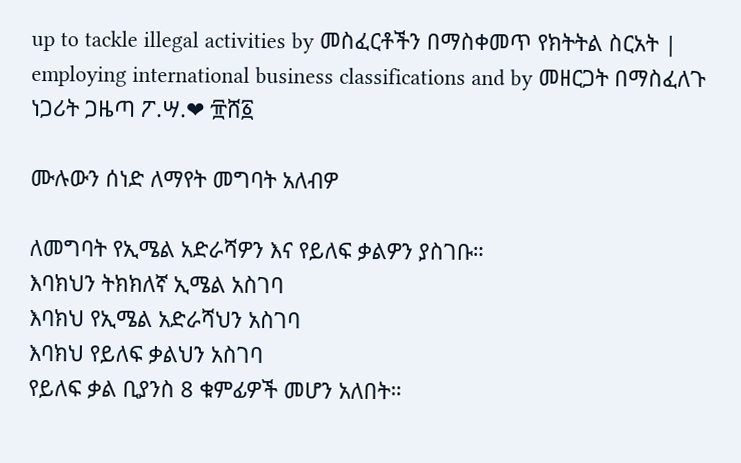up to tackle illegal activities by መስፈርቶችን በማስቀመጥ የክትትል ስርአት | employing international business classifications and by መዘርጋት በማስፈለጉ
ነጋሪት ጋዜጣ ፖ.ሣ.❤ ፹ሸ፩

ሙሉውን ሰነድ ለማየት መግባት አለብዎ

ለመግባት የኢሜል አድራሻዎን እና የይለፍ ቃልዎን ያስገቡ።
እባክህን ትክክለኛ ኢሜል አስገባ
እባክህ የኢሜል አድራሻህን አስገባ
እባክህ የይለፍ ቃልህን አስገባ
የይለፍ ቃል ቢያንስ 8 ቁምፊዎች መሆን አለበት።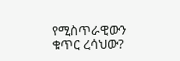የሚስጥራዊውን ቁጥር ረሳህው?